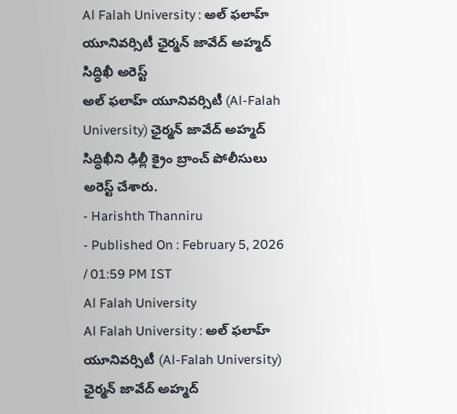Al Falah University : అల్ ఫలాహ్ యూనివర్సిటీ ఛైర్మన్ జావేద్ అహ్మద్ సిద్ధిఖీ అరెస్ట్
అల్ ఫలాహ్ యూనివర్సిటీ (Al-Falah University) ఛైర్మన్ జావేద్ అహ్మద్ సిద్ధిఖీని ఢిల్లీ క్రైం బ్రాంచ్ పోలీసులు అరెస్ట్ చేశారు.
- Harishth Thanniru
- Published On : February 5, 2026 / 01:59 PM IST
Al Falah University
Al Falah University : అల్ ఫలాహ్ యూనివర్సిటీ (Al-Falah University) ఛైర్మన్ జావేద్ అహ్మద్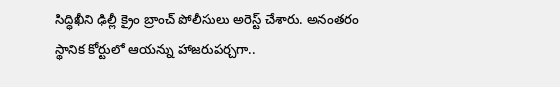సిద్ధిఖీని ఢిల్లీ క్రైం బ్రాంచ్ పోలీసులు అరెస్ట్ చేశారు. అనంతరం స్థానిక కోర్టులో ఆయన్ను హాజరుపర్చగా..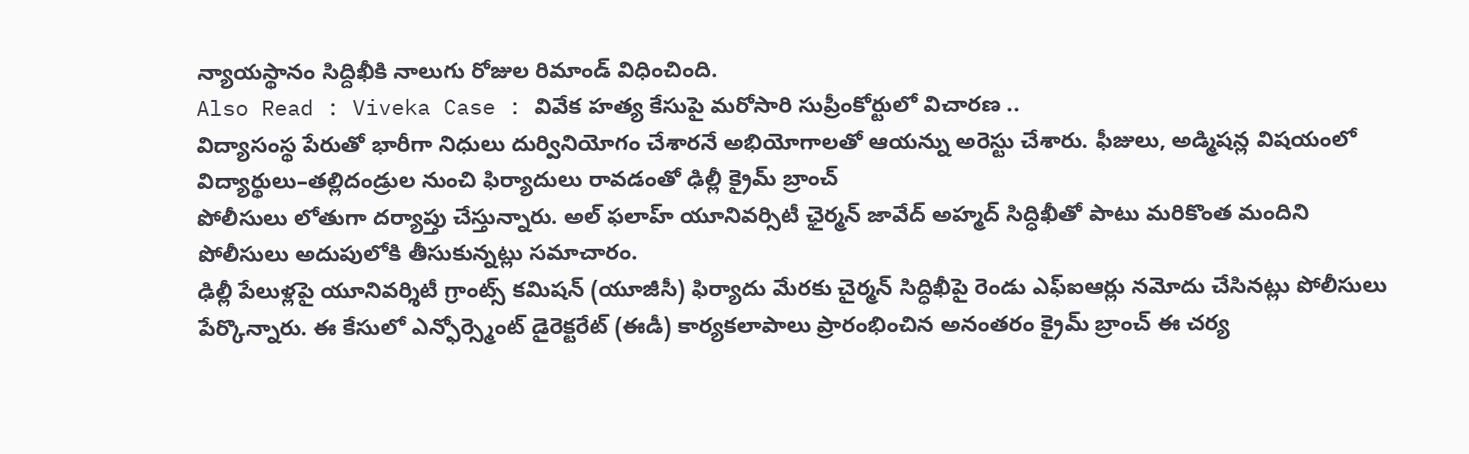న్యాయస్థానం సిద్దిఖీకి నాలుగు రోజుల రిమాండ్ విధించింది.
Also Read : Viveka Case : వివేక హత్య కేసుపై మరోసారి సుప్రీంకోర్టులో విచారణ ..
విద్యాసంస్థ పేరుతో భారీగా నిధులు దుర్వినియోగం చేశారనే అభియోగాలతో ఆయన్ను అరెస్టు చేశారు. ఫీజులు, అడ్మిషన్ల విషయంలో విద్యార్థులు–తల్లిదండ్రుల నుంచి ఫిర్యాదులు రావడంతో ఢిల్లీ క్రైమ్ బ్రాంచ్
పోలీసులు లోతుగా దర్యాప్తు చేస్తున్నారు. అల్ ఫలాహ్ యూనివర్సిటీ ఛైర్మన్ జావేద్ అహ్మద్ సిద్ధిఖీతో పాటు మరికొంత మందిని పోలీసులు అదుపులోకి తీసుకున్నట్లు సమాచారం.
ఢిల్లీ పేలుళ్లపై యూనివర్శిటీ గ్రాంట్స్ కమిషన్ (యూజీసీ) ఫిర్యాదు మేరకు చైర్మన్ సిద్ధిఖీపై రెండు ఎఫ్ఐఆర్లు నమోదు చేసినట్లు పోలీసులు పేర్కొన్నారు. ఈ కేసులో ఎన్ఫోర్స్మెంట్ డైరెక్టరేట్ (ఈడీ) కార్యకలాపాలు ప్రారంభించిన అనంతరం క్రైమ్ బ్రాంచ్ ఈ చర్య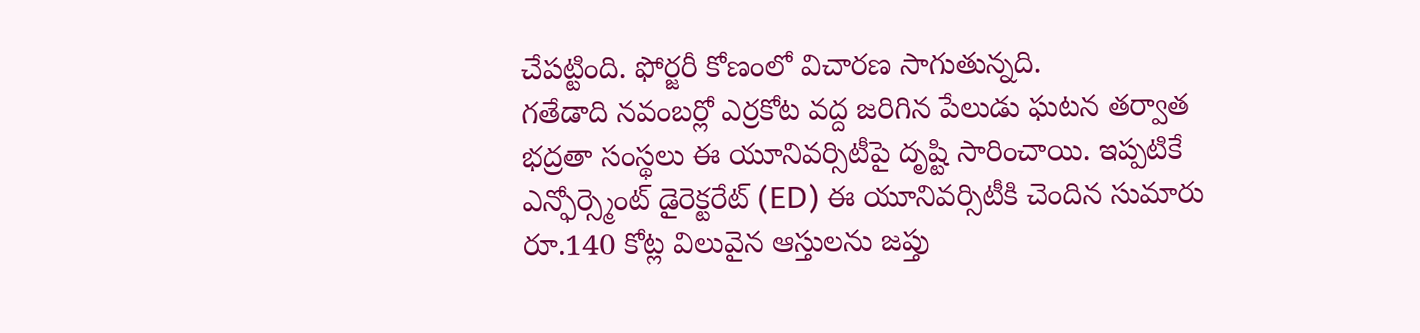చేపట్టింది. ఫోర్జరీ కోణంలో విచారణ సాగుతున్నది.
గతేడాది నవంబర్లో ఎర్రకోట వద్ద జరిగిన పేలుడు ఘటన తర్వాత భద్రతా సంస్థలు ఈ యూనివర్సిటీపై దృష్టి సారించాయి. ఇప్పటికే ఎన్ఫోర్స్మెంట్ డైరెక్టరేట్ (ED) ఈ యూనివర్సిటీకి చెందిన సుమారు రూ.140 కోట్ల విలువైన ఆస్తులను జప్తు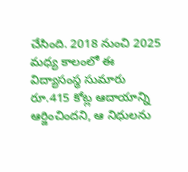చేసింది. 2018 నుంచి 2025 మధ్య కాలంలో ఈ విద్యాసంస్థ సుమారు రూ.415 కోట్ల ఆదాయాన్ని ఆర్జించిందని, ఆ నిధులను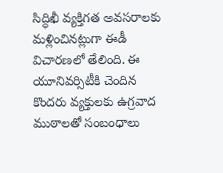సిద్ధిఖీ వ్యక్తిగత అవసరాలకు మళ్లించినట్లుగా ఈడీ విచారణలో తేలింది. ఈ యూనివర్సిటీకి చెందిన కొందరు వ్యక్తులకు ఉగ్రవాద ముఠాలతో సంబంధాలు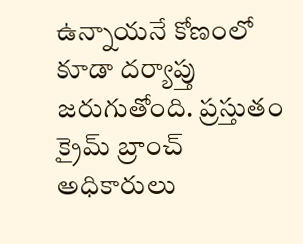ఉన్నాయనే కోణంలో కూడా దర్యాప్తు జరుగుతోంది. ప్రస్తుతం క్రైమ్ బ్రాంచ్ అధికారులు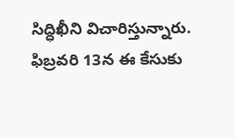సిద్ధిఖీని విచారిస్తున్నారు. ఫిబ్రవరి 13న ఈ కేసుకు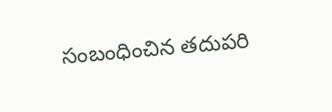సంబంధించిన తదుపరి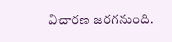విచారణ జరగనుంది.